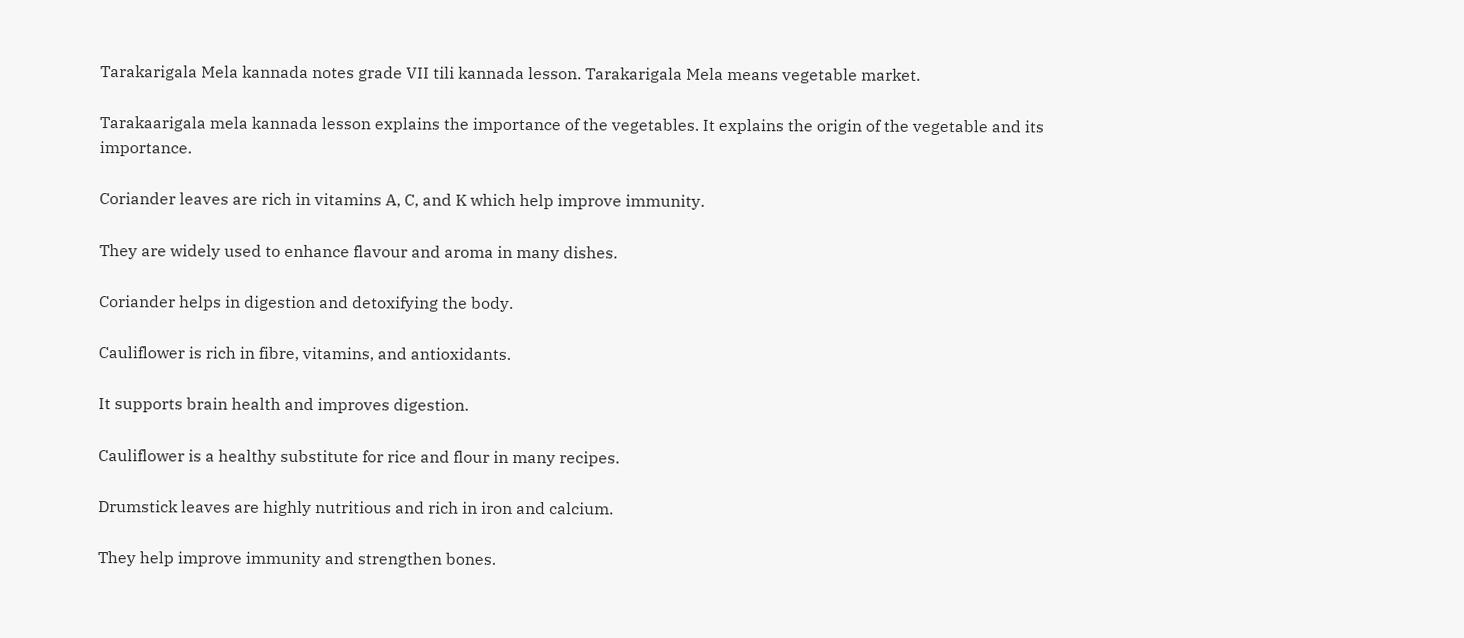Tarakarigala Mela kannada notes grade VII tili kannada lesson. Tarakarigala Mela means vegetable market.

Tarakaarigala mela kannada lesson explains the importance of the vegetables. It explains the origin of the vegetable and its importance.

Coriander leaves are rich in vitamins A, C, and K which help improve immunity.

They are widely used to enhance flavour and aroma in many dishes.

Coriander helps in digestion and detoxifying the body.

Cauliflower is rich in fibre, vitamins, and antioxidants.

It supports brain health and improves digestion.

Cauliflower is a healthy substitute for rice and flour in many recipes.

Drumstick leaves are highly nutritious and rich in iron and calcium.

They help improve immunity and strengthen bones.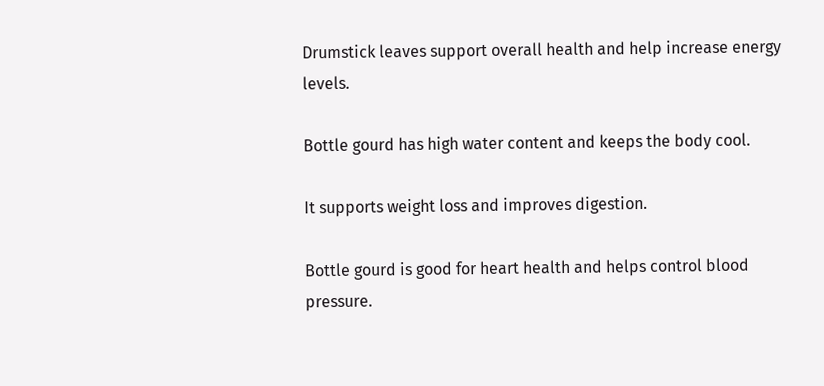Drumstick leaves support overall health and help increase energy levels.

Bottle gourd has high water content and keeps the body cool.

It supports weight loss and improves digestion.

Bottle gourd is good for heart health and helps control blood pressure.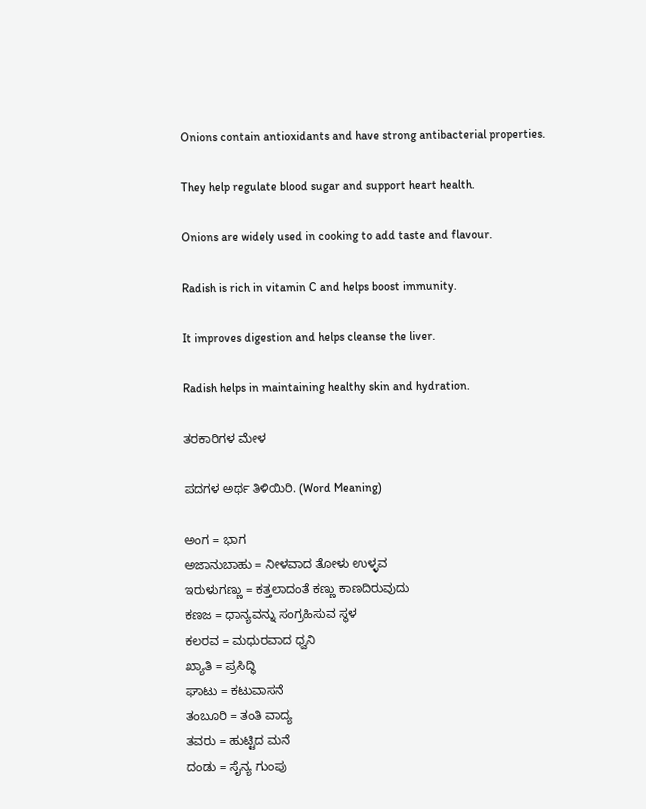Onions contain antioxidants and have strong antibacterial properties.

They help regulate blood sugar and support heart health.

Onions are widely used in cooking to add taste and flavour.

Radish is rich in vitamin C and helps boost immunity.

It improves digestion and helps cleanse the liver.

Radish helps in maintaining healthy skin and hydration.

ತರಕಾರಿಗಳ ಮೇಳ

ಪದಗಳ ಅರ್ಥ ತಿಳಿಯಿರಿ. (Word Meaning)

ಅಂಗ = ಭಾಗ
ಅಜಾನುಬಾಹು = ನೀಳವಾದ ತೋಳು ಉಳ್ಳವ
ಇರುಳುಗಣ್ಣು = ಕತ್ತಲಾದಂತೆ ಕಣ್ಣು ಕಾಣದಿರುವುದು
ಕಣಜ = ಧಾನ್ಯವನ್ನು ಸಂಗ್ರಹಿಸುವ ಸ್ಥಳ
ಕಲರವ = ಮಧುರವಾದ ಧ್ವನಿ
ಖ್ಯಾತಿ = ಪ್ರಸಿದ್ಧಿ
ಘಾಟು = ಕಟುವಾಸನೆ
ತಂಬೂರಿ = ತಂತಿ ವಾದ್ಯ
ತವರು = ಹುಟ್ಟಿದ ಮನೆ
ದಂಡು = ಸೈನ್ಯ ಗುಂಪು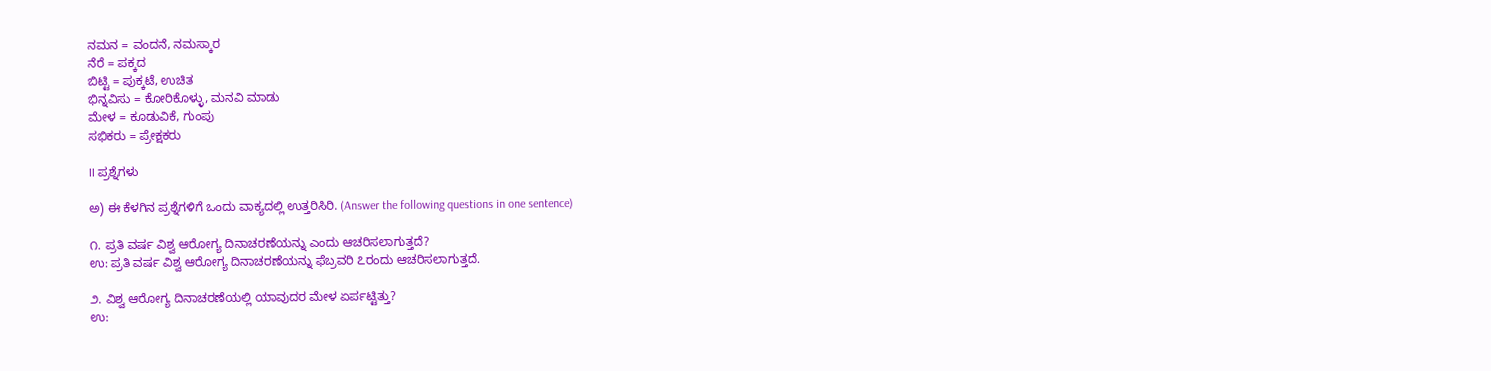ನಮನ = ವಂದನೆ, ನಮಸ್ಕಾರ
ನೆರೆ = ಪಕ್ಕದ
ಬಿಟ್ಟಿ = ಪುಕ್ಕಟೆ, ಉಚಿತ
ಭಿನ್ನವಿಸು = ಕೋರಿಕೊಳ್ಳು, ಮನವಿ ಮಾಡು
ಮೇಳ = ಕೂಡುವಿಕೆ, ಗುಂಪು
ಸಭಿಕರು = ಪ್ರೇಕ್ಷಕರು

II ಪ್ರಶ್ನೆಗಳು

ಅ) ಈ ಕೆಳಗಿನ ಪ್ರಶ್ನೆಗಳಿಗೆ ಒಂದು ವಾಕ್ಯದಲ್ಲಿ ಉತ್ತರಿಸಿರಿ. (Answer the following questions in one sentence)

೧. ಪ್ರತಿ ವರ್ಷ ವಿಶ್ವ ಆರೋಗ್ಯ ದಿನಾಚರಣೆಯನ್ನು ಎಂದು ಆಚರಿಸಲಾಗುತ್ತದೆ?
ಉ: ಪ್ರತಿ ವರ್ಷ ವಿಶ್ವ ಆರೋಗ್ಯ ದಿನಾಚರಣೆಯನ್ನು ಫೆಬ್ರವರಿ ೭ರಂದು ಆಚರಿಸಲಾಗುತ್ತದೆ.

೨. ವಿಶ್ವ ಆರೋಗ್ಯ ದಿನಾಚರಣೆಯಲ್ಲಿ ಯಾವುದರ ಮೇಳ ಏರ್ಪಟ್ಟಿತ್ತು?
ಉ: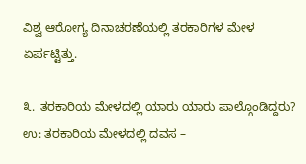ವಿಶ್ವ ಆರೋಗ್ಯ ದಿನಾಚರಣೆಯಲ್ಲಿ ತರಕಾರಿಗಳ ಮೇಳ ಏರ್ಪಟ್ಟಿತ್ತು.

೩. ತರಕಾರಿಯ ಮೇಳದಲ್ಲಿ ಯಾರು ಯಾರು ಪಾಲ್ಗೊಂಡಿದ್ದರು?
ಉ: ತರಕಾರಿಯ ಮೇಳದಲ್ಲಿ ದವಸ –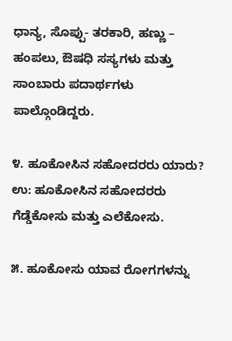ಧಾನ್ಯ, ಸೊಪ್ಪು- ತರಕಾರಿ, ಹಣ್ಣು – ಹಂಪಲು, ಔಷಧಿ ಸಸ್ಯಗಳು ಮತ್ತು ಸಾಂಬಾರು ಪದಾರ್ಥಗಳು ಪಾಲ್ಗೊಂಡಿದ್ದರು.

೪. ಹೂಕೋಸಿನ ಸಹೋದರರು ಯಾರು?
ಉ: ಹೂಕೋಸಿನ ಸಹೋದರರು ಗೆಡ್ಡೆಕೋಸು ಮತ್ತು ಎಲೆಕೋಸು.

೫. ಹೂಕೋಸು ಯಾವ ರೋಗಗಳನ್ನು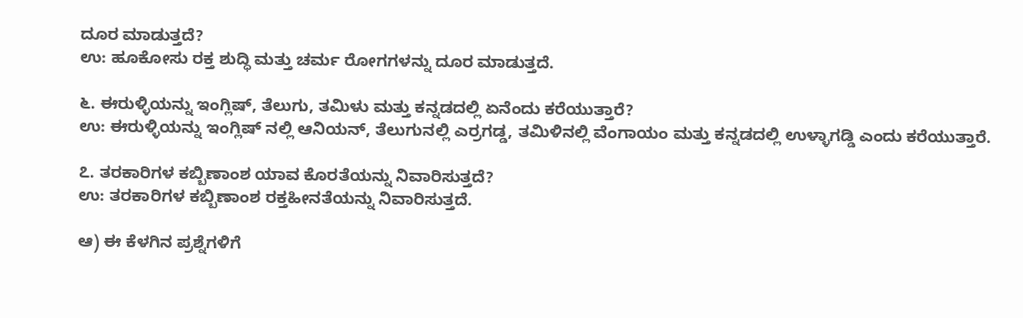ದೂರ ಮಾಡುತ್ತದೆ?
ಉ: ಹೂಕೋಸು ರಕ್ತ ಶುದ್ಧಿ ಮತ್ತು ಚರ್ಮ ರೋಗಗಳನ್ನು ದೂರ ಮಾಡುತ್ತದೆ.

೬. ಈರುಳ್ಳಿಯನ್ನು ಇಂಗ್ಲಿಷ್, ತೆಲುಗು, ತಮಿಳು ಮತ್ತು ಕನ್ನಡದಲ್ಲಿ ಏನೆಂದು ಕರೆಯುತ್ತಾರೆ?
ಉ: ಈರುಳ್ಳಿಯನ್ನು ಇಂಗ್ಲಿಷ್ ನಲ್ಲಿ ಆನಿಯನ್, ತೆಲುಗುನಲ್ಲಿ ಎರ್ರಗಡ್ಡ, ತಮಿಳಿನಲ್ಲಿ ವೆಂಗಾಯಂ ಮತ್ತು ಕನ್ನಡದಲ್ಲಿ ಉಳ್ಳಾಗಡ್ಡಿ ಎಂದು ಕರೆಯುತ್ತಾರೆ.

೭. ತರಕಾರಿಗಳ ಕಬ್ಬಿಣಾಂಶ ಯಾವ ಕೊರತೆಯನ್ನು ನಿವಾರಿಸುತ್ತದೆ?
ಉ: ತರಕಾರಿಗಳ ಕಬ್ಬಿಣಾಂಶ ರಕ್ತಹೀನತೆಯನ್ನು ನಿವಾರಿಸುತ್ತದೆ.

ಆ) ಈ ಕೆಳಗಿನ ಪ್ರಶ್ನೆಗಳಿಗೆ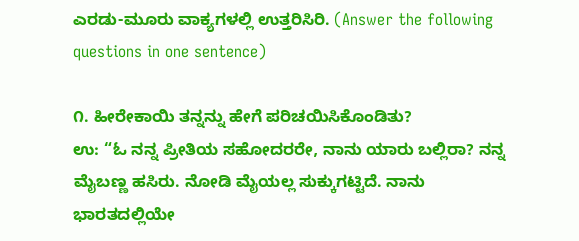ಎರಡು-ಮೂರು ವಾಕ್ಯಗಳಲ್ಲಿ ಉತ್ತರಿಸಿರಿ. (Answer the following questions in one sentence)

೧. ಹೀರೇಕಾಯಿ ತನ್ನನ್ನು ಹೇಗೆ ಪರಿಚಯಿಸಿಕೊಂಡಿತು?
ಉ: “ಓ ನನ್ನ ಪ್ರೀತಿಯ ಸಹೋದರರೇ, ನಾನು ಯಾರು ಬಲ್ಲಿರಾ? ನನ್ನ ಮೈಬಣ್ಣ ಹಸಿರು. ನೋಡಿ ಮೈಯಲ್ಲ ಸುಕ್ಕುಗಟ್ಟಿದೆ. ನಾನು ಭಾರತದಲ್ಲಿಯೇ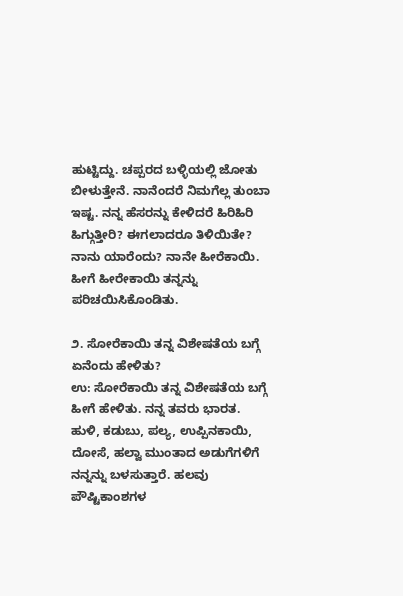ಹುಟ್ಟಿದ್ದು. ಚಪ್ಪರದ ಬಳ್ಳಿಯಲ್ಲಿ ಜೋತು ಬೀಳುತ್ತೇನೆ. ನಾನೆಂದರೆ ನಿಮಗೆಲ್ಲ ತುಂಬಾ ಇಷ್ಟ. ನನ್ನ ಹೆಸರನ್ನು ಕೇಳಿದರೆ ಹಿರಿಹಿರಿ ಹಿಗ್ಗುತ್ತೀರಿ? ಈಗಲಾದರೂ ತಿಳಿಯಿತೇ? ನಾನು ಯಾರೆಂದು? ನಾನೇ ಹೀರೆಕಾಯಿ. ಹೀಗೆ ಹೀರೇಕಾಯಿ ತನ್ನನ್ನು ಪರಿಚಯಿಸಿಕೊಂಡಿತು.

೨. ಸೋರೆಕಾಯಿ ತನ್ನ ವಿಶೇಷತೆಯ ಬಗ್ಗೆ ಏನೆಂದು ಹೇಳಿತು?
ಉ: ಸೋರೆಕಾಯಿ ತನ್ನ ವಿಶೇಷತೆಯ ಬಗ್ಗೆ ಹೀಗೆ ಹೇಳಿತು. ನನ್ನ ತವರು ಭಾರತ. ಹುಳಿ, ಕಡುಬು, ಪಲ್ಯ, ಉಪ್ಪಿನಕಾಯಿ, ದೋಸೆ, ಹಲ್ವಾ ಮುಂತಾದ ಅಡುಗೆಗಳಿಗೆ ನನ್ನನ್ನು ಬಳಸುತ್ತಾರೆ. ಹಲವು ಪೌಷ್ಟಿಕಾಂಶಗಳ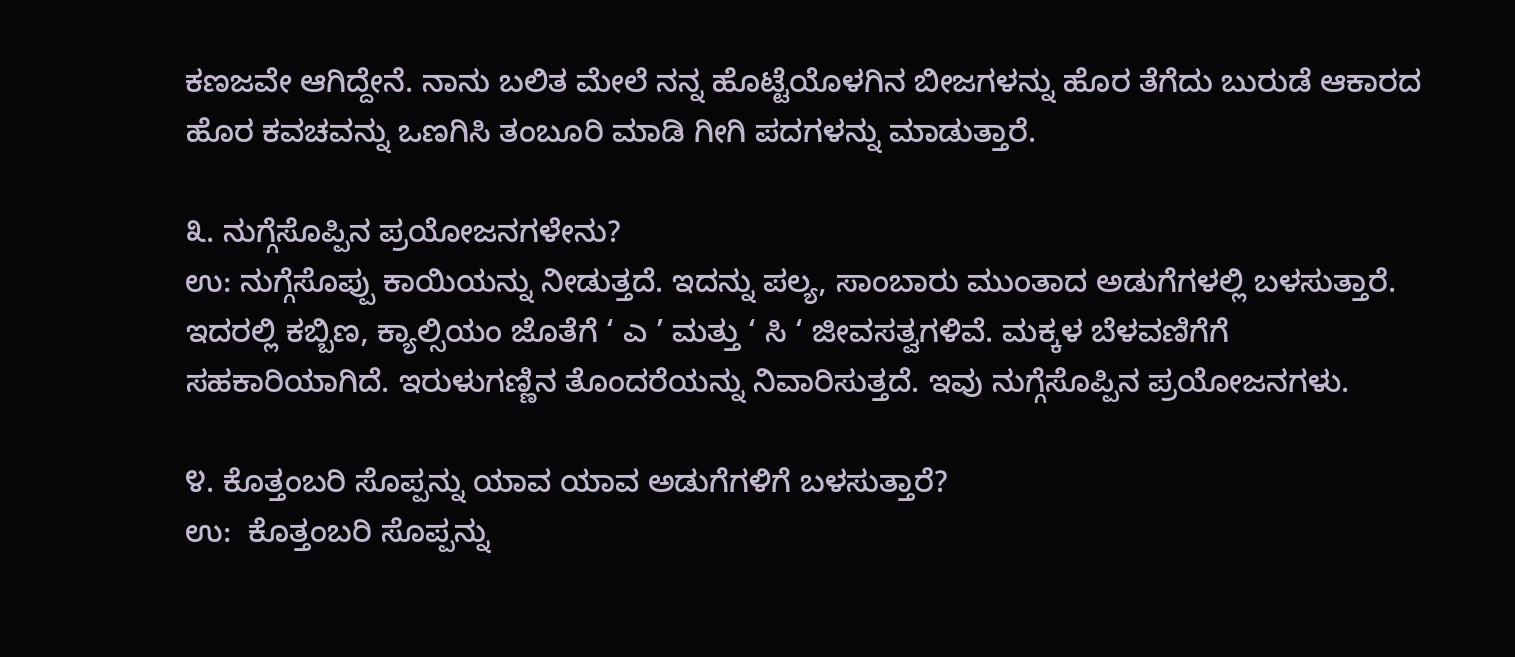ಕಣಜವೇ ಆಗಿದ್ದೇನೆ. ನಾನು ಬಲಿತ ಮೇಲೆ ನನ್ನ ಹೊಟ್ಟೆಯೊಳಗಿನ ಬೀಜಗಳನ್ನು ಹೊರ ತೆಗೆದು ಬುರುಡೆ ಆಕಾರದ ಹೊರ ಕವಚವನ್ನು ಒಣಗಿಸಿ ತಂಬೂರಿ ಮಾಡಿ ಗೀಗಿ ಪದಗಳನ್ನು ಮಾಡುತ್ತಾರೆ.

೩. ನುಗ್ಗೆಸೊಪ್ಪಿನ ಪ್ರಯೋಜನಗಳೇನು?
ಉ: ನುಗ್ಗೆಸೊಪ್ಪು ಕಾಯಿಯನ್ನು ನೀಡುತ್ತದೆ. ಇದನ್ನು ಪಲ್ಯ, ಸಾಂಬಾರು ಮುಂತಾದ ಅಡುಗೆಗಳಲ್ಲಿ ಬಳಸುತ್ತಾರೆ. ಇದರಲ್ಲಿ ಕಬ್ಬಿಣ, ಕ್ಯಾಲ್ಸಿಯಂ ಜೊತೆಗೆ ‘ ಎ ’ ಮತ್ತು ‘ ಸಿ ‘ ಜೀವಸತ್ವಗಳಿವೆ. ಮಕ್ಕಳ ಬೆಳವಣಿಗೆಗೆ ಸಹಕಾರಿಯಾಗಿದೆ. ಇರುಳುಗಣ್ಣಿನ ತೊಂದರೆಯನ್ನು ನಿವಾರಿಸುತ್ತದೆ. ಇವು ನುಗ್ಗೆಸೊಪ್ಪಿನ ಪ್ರಯೋಜನಗಳು.

೪. ಕೊತ್ತಂಬರಿ ಸೊಪ್ಪನ್ನು ಯಾವ ಯಾವ ಅಡುಗೆಗಳಿಗೆ ಬಳಸುತ್ತಾರೆ?
ಉ:  ಕೊತ್ತಂಬರಿ ಸೊಪ್ಪನ್ನು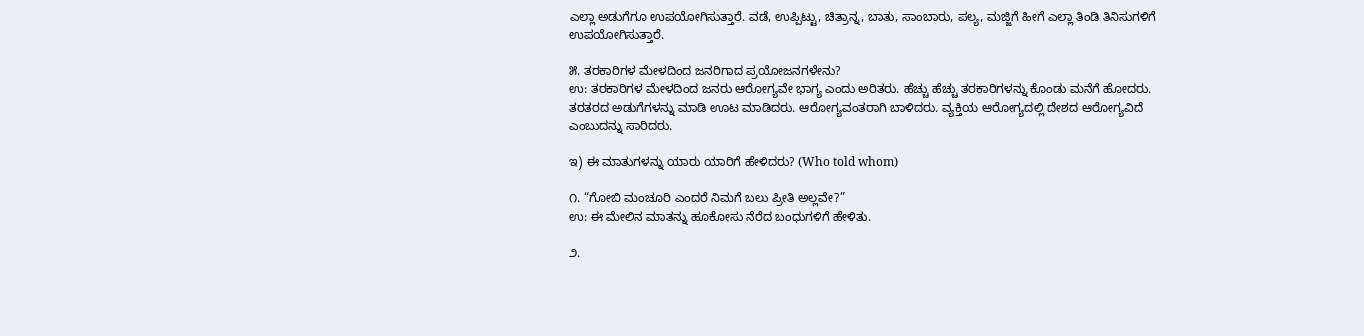ಎಲ್ಲಾ ಅಡುಗೆಗೂ ಉಪಯೋಗಿಸುತ್ತಾರೆ. ವಡೆ, ಉಪ್ಪಿಟ್ಟು, ಚಿತ್ರಾನ್ನ, ಬಾತು, ಸಾಂಬಾರು, ಪಲ್ಯ, ಮಜ್ಜಿಗೆ ಹೀಗೆ ಎಲ್ಲಾ ತಿಂಡಿ ತಿನಿಸುಗಳಿಗೆ ಉಪಯೋಗಿಸುತ್ತಾರೆ.

೫. ತರಕಾರಿಗಳ ಮೇಳದಿಂದ ಜನರಿಗಾದ ಪ್ರಯೋಜನಗಳೇನು?
ಉ: ತರಕಾರಿಗಳ ಮೇಳದಿಂದ ಜನರು ಆರೋಗ್ಯವೇ ಭಾಗ್ಯ ಎಂದು ಅರಿತರು. ಹೆಚ್ಚು ಹೆಚ್ಚು ತರಕಾರಿಗಳನ್ನು ಕೊಂಡು ಮನೆಗೆ ಹೋದರು. ತರತರದ ಅಡುಗೆಗಳನ್ನು ಮಾಡಿ ಊಟ ಮಾಡಿದರು. ಆರೋಗ್ಯವಂತರಾಗಿ ಬಾಳಿದರು. ವ್ಯಕ್ತಿಯ ಆರೋಗ್ಯದಲ್ಲಿ ದೇಶದ ಆರೋಗ್ಯವಿದೆ ಎಂಬುದನ್ನು ಸಾರಿದರು.

ಇ) ಈ ಮಾತುಗಳನ್ನು ಯಾರು ಯಾರಿಗೆ ಹೇಳಿದರು? (Who told whom)

೧. “ಗೋಬಿ ಮಂಚೂರಿ ಎಂದರೆ ನಿಮಗೆ ಬಲು ಪ್ರೀತಿ ಅಲ್ಲವೇ?”
ಉ: ಈ ಮೇಲಿನ ಮಾತನ್ನು ಹೂಕೋಸು ನೆರೆದ ಬಂಧುಗಳಿಗೆ ಹೇಳಿತು.

೨.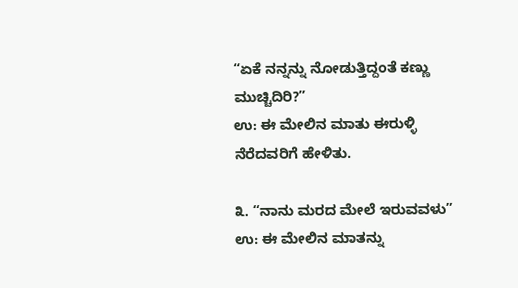“ಏಕೆ ನನ್ನನ್ನು ನೋಡುತ್ತಿದ್ದಂತೆ ಕಣ್ಣು ಮುಚ್ಚಿದಿರಿ?”
ಉ: ಈ ಮೇಲಿನ ಮಾತು ಈರುಳ್ಳಿ ನೆರೆದವರಿಗೆ ಹೇಳಿತು.

೩. “ನಾನು ಮರದ ಮೇಲೆ ಇರುವವಳು”
ಉ: ಈ ಮೇಲಿನ ಮಾತನ್ನು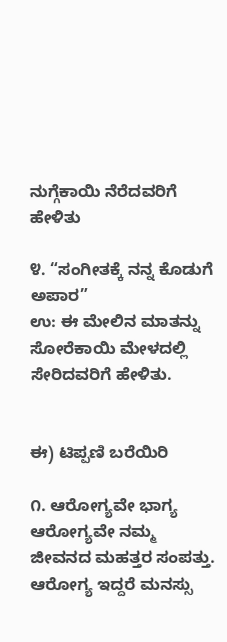ನುಗ್ಗೆಕಾಯಿ ನೆರೆದವರಿಗೆ ಹೇಳಿತು

೪. “ಸಂಗೀತಕ್ಕೆ ನನ್ನ ಕೊಡುಗೆ ಅಪಾರ”
ಉ: ಈ ಮೇಲಿನ ಮಾತನ್ನು ಸೋರೆಕಾಯಿ ಮೇಳದಲ್ಲಿ ಸೇರಿದವರಿಗೆ ಹೇಳಿತು.


ಈ) ಟಿಪ್ಪಣಿ ಬರೆಯಿರಿ

೧. ಆರೋಗ್ಯವೇ ಭಾಗ್ಯ
ಆರೋಗ್ಯವೇ ನಮ್ಮ ಜೀವನದ ಮಹತ್ತರ ಸಂಪತ್ತು. ಆರೋಗ್ಯ ಇದ್ದರೆ ಮನಸ್ಸು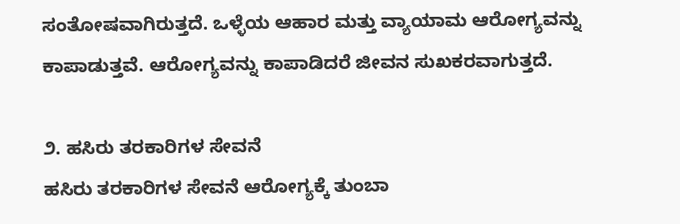ಸಂತೋಷವಾಗಿರುತ್ತದೆ. ಒಳ್ಳೆಯ ಆಹಾರ ಮತ್ತು ವ್ಯಾಯಾಮ ಆರೋಗ್ಯವನ್ನು ಕಾಪಾಡುತ್ತವೆ. ಆರೋಗ್ಯವನ್ನು ಕಾಪಾಡಿದರೆ ಜೀವನ ಸುಖಕರವಾಗುತ್ತದೆ.

೨. ಹಸಿರು ತರಕಾರಿಗಳ ಸೇವನೆ
ಹಸಿರು ತರಕಾರಿಗಳ ಸೇವನೆ ಆರೋಗ್ಯಕ್ಕೆ ತುಂಬಾ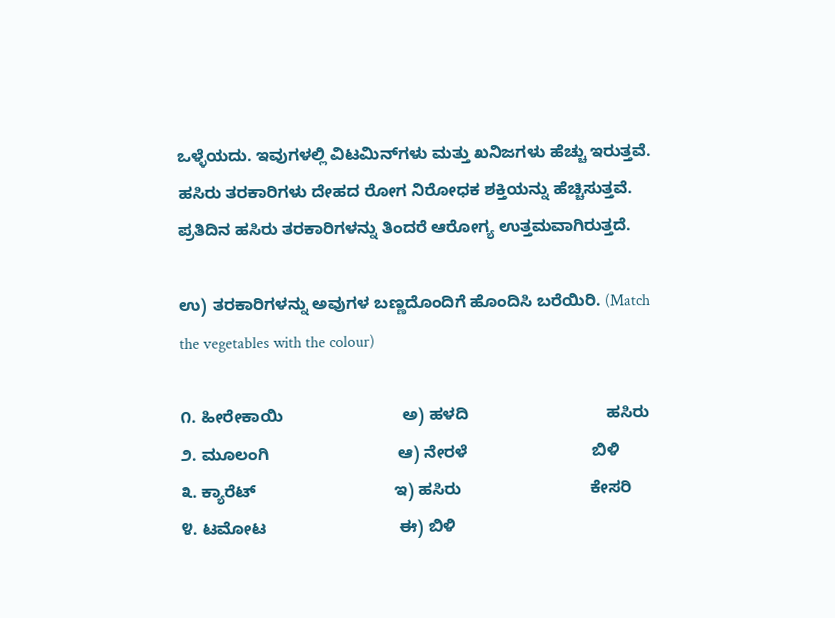ಒಳ್ಳೆಯದು. ಇವುಗಳಲ್ಲಿ ವಿಟಮಿನ್‌ಗಳು ಮತ್ತು ಖನಿಜಗಳು ಹೆಚ್ಚು ಇರುತ್ತವೆ. ಹಸಿರು ತರಕಾರಿಗಳು ದೇಹದ ರೋಗ ನಿರೋಧಕ ಶಕ್ತಿಯನ್ನು ಹೆಚ್ಚಿಸುತ್ತವೆ. ಪ್ರತಿದಿನ ಹಸಿರು ತರಕಾರಿಗಳನ್ನು ತಿಂದರೆ ಆರೋಗ್ಯ ಉತ್ತಮವಾಗಿರುತ್ತದೆ.

ಉ) ತರಕಾರಿಗಳನ್ನು ಅವುಗಳ ಬಣ್ಣದೊಂದಿಗೆ ಹೊಂದಿಸಿ ಬರೆಯಿರಿ. (Match the vegetables with the colour)

೧. ಹೀರೇಕಾಯಿ                          ಅ) ಹಳದಿ                              ಹಸಿರು
೨. ಮೂಲಂಗಿ                            ಆ) ನೇರಳೆ                           ಬಿಳಿ
೩. ಕ್ಯಾರೆಟ್                              ಇ) ಹಸಿರು                            ಕೇಸರಿ
೪. ಟಮೋಟ                             ಈ) ಬಿಳಿ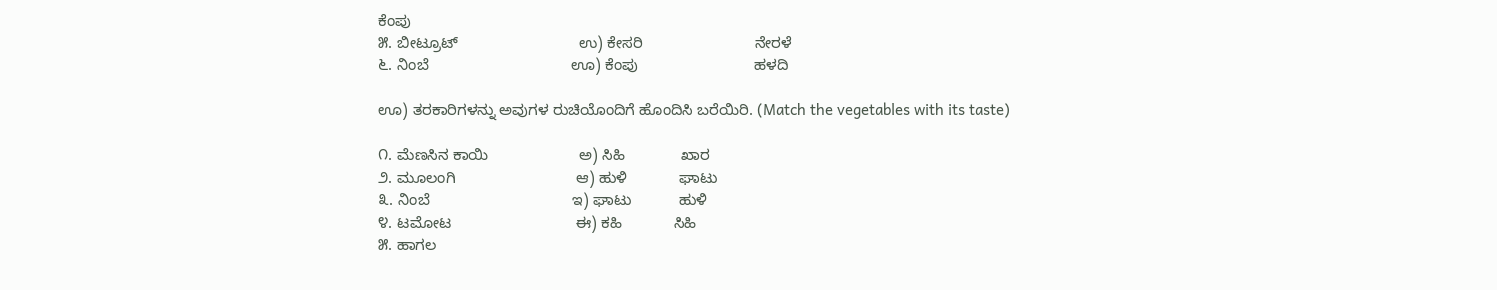ಕೆಂಪು
೫. ಬೀಟ್ರೂಟ್                            ಉ) ಕೇಸರಿ                          ನೇರಳೆ
೬. ನಿಂಬೆ                                 ಊ) ಕೆಂಪು                           ಹಳದಿ

ಊ) ತರಕಾರಿಗಳನ್ನು ಅವುಗಳ ರುಚಿಯೊಂದಿಗೆ ಹೊಂದಿಸಿ ಬರೆಯಿರಿ. (Match the vegetables with its taste)

೧. ಮೆಣಸಿನ ಕಾಯಿ                     ಅ) ಸಿಹಿ             ಖಾರ
೨. ಮೂಲಂಗಿ                            ಆ) ಹುಳಿ            ಘಾಟು
೩. ನಿಂಬೆ                                 ಇ) ಘಾಟು           ಹುಳಿ
೪. ಟಮೋಟ                             ಈ) ಕಹಿ            ಸಿಹಿ
೫. ಹಾಗಲ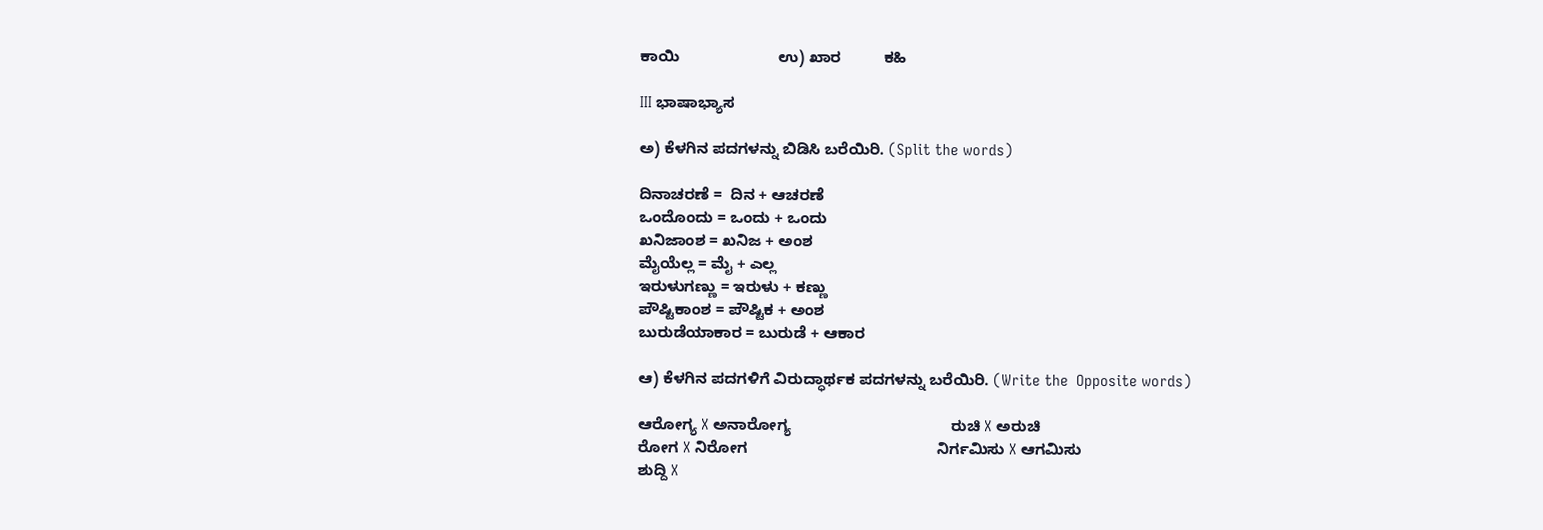ಕಾಯಿ                       ಉ) ಖಾರ          ಕಹಿ

III ಭಾಷಾಭ್ಯಾಸ

ಅ) ಕೆಳಗಿನ ಪದಗಳನ್ನು ಬಿಡಿಸಿ ಬರೆಯಿರಿ. (Split the words)

ದಿನಾಚರಣೆ =  ದಿನ + ಆಚರಣೆ
ಒಂದೊಂದು = ಒಂದು + ಒಂದು
ಖನಿಜಾಂಶ = ಖನಿಜ + ಅಂಶ
ಮೈಯೆಲ್ಲ = ಮೈ + ಎಲ್ಲ
ಇರುಳುಗಣ್ಣು = ಇರುಳು + ಕಣ್ಣು
ಪೌಷ್ಟಿಕಾಂಶ = ಪೌಷ್ಟಿಕ + ಅಂಶ
ಬುರುಡೆಯಾಕಾರ = ಬುರುಡೆ + ಆಕಾರ

ಆ) ಕೆಳಗಿನ ಪದಗಳಿಗೆ ವಿರುದ್ಧಾರ್ಥಕ ಪದಗಳನ್ನು ಬರೆಯಿರಿ. (Write the  Opposite words)

ಆರೋಗ್ಯ X ಅನಾರೋಗ್ಯ                                     ರುಚಿ X ಅರುಚಿ
ರೋಗ X ನಿರೋಗ                                            ನಿರ್ಗಮಿಸು X ಆಗಮಿಸು
ಶುದ್ದಿ X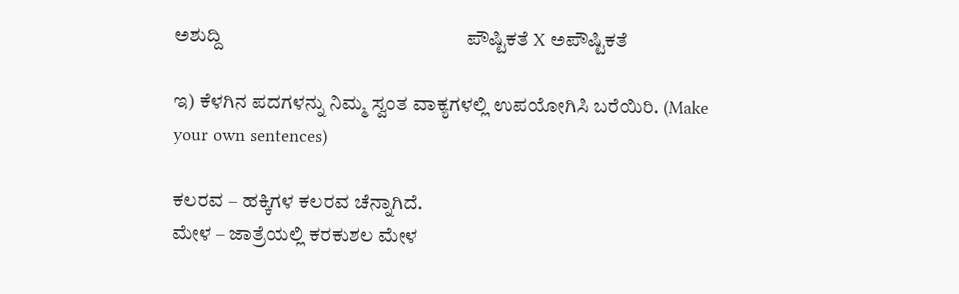ಅಶುದ್ದಿ                                                    ಪೌಷ್ಟಿಕತೆ X ಅಪೌಷ್ಟಿಕತೆ

ಇ) ಕೆಳಗಿನ ಪದಗಳನ್ನು ನಿಮ್ಮ ಸ್ವಂತ ವಾಕ್ಯಗಳಲ್ಲಿ ಉಪಯೋಗಿಸಿ ಬರೆಯಿರಿ. (Make your own sentences)

ಕಲರವ – ಹಕ್ಕಿಗಳ ಕಲರವ ಚೆನ್ನಾಗಿದೆ.
ಮೇಳ – ಜಾತ್ರೆಯಲ್ಲಿ ಕರಕುಶಲ ಮೇಳ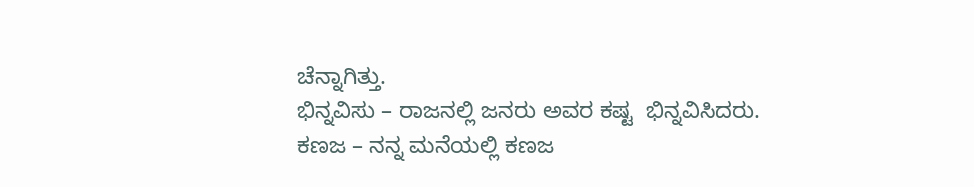ಚೆನ್ನಾಗಿತ್ತು.
ಭಿನ್ನವಿಸು – ರಾಜನಲ್ಲಿ ಜನರು ಅವರ ಕಷ್ಟ  ಭಿನ್ನವಿಸಿದರು.
ಕಣಜ – ನನ್ನ ಮನೆಯಲ್ಲಿ ಕಣಜ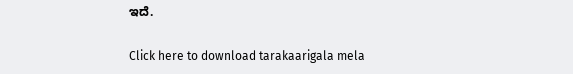ಇದೆ.

Click here to download tarakaarigala mela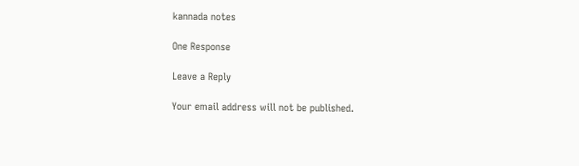kannada notes

One Response

Leave a Reply

Your email address will not be published.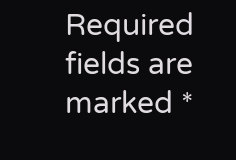Required fields are marked *